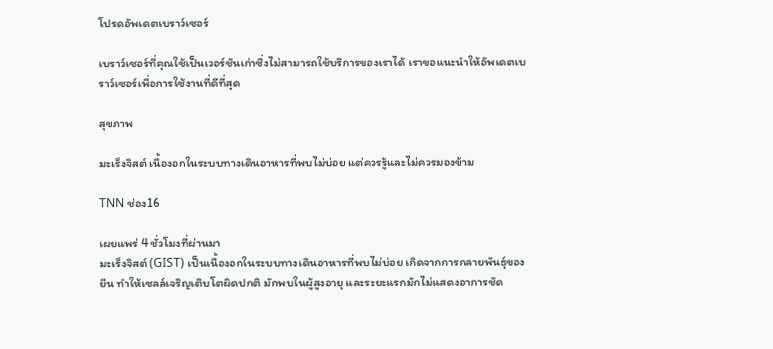โปรดอัพเดตเบราว์เซอร์

เบราว์เซอร์ที่คุณใช้เป็นเวอร์ชันเก่าซึ่งไม่สามารถใช้บริการของเราได้ เราขอแนะนำให้อัพเดตเบราว์เซอร์เพื่อการใช้งานที่ดีที่สุด

สุขภาพ

มะเร็งจิสต์ เนื้องอกในระบบทางเดินอาหารที่พบไม่บ่อย แต่ควรรู้และไม่ควรมองข้าม

TNN ช่อง16

เผยแพร่ 4 ชั่วโมงที่ผ่านมา
มะเร็งจิสต์ (GIST) เป็นเนื้องอกในระบบทางเดินอาหารที่พบไม่บ่อย เกิดจากการกลายพันธุ์ของยีน ทำให้เซลล์เจริญเติบโตผิดปกติ มักพบในผู้สูงอายุ และระยะแรกมักไม่แสดงอาการชัด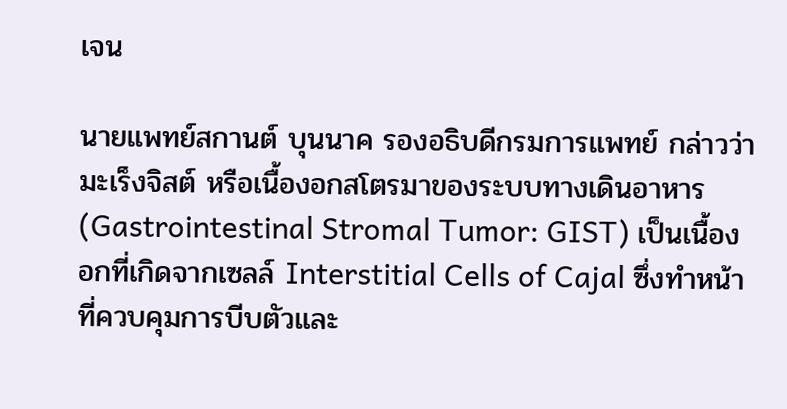เจน

นายแพทย์สกานต์ บุนนาค รองอธิบดีกรมการแพทย์ กล่าวว่า มะเร็งจิสต์ หรือเนื้องอกสโตรมาของระบบทางเดินอาหาร (Gastrointestinal Stromal Tumor: GIST) เป็นเนื้องอกที่เกิดจากเซลล์ Interstitial Cells of Cajal ซึ่งทำหน้าที่ควบคุมการบีบตัวและ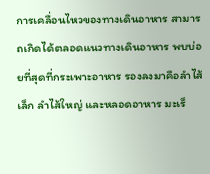การเคลื่อนไหวของทางเดินอาหาร สามารถเกิดได้ตลอดแนวทางเดินอาหาร พบบ่อยที่สุดที่กระเพาะอาหาร รองลงมาคือลำไส้เล็ก ลำไส้ใหญ่ และหลอดอาหาร มะเร็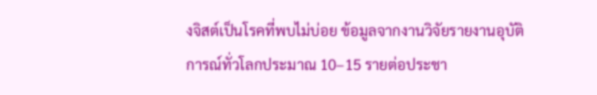งจิสต์เป็นโรคที่พบไม่บ่อย ข้อมูลจากงานวิจัยรายงานอุบัติการณ์ทั่วโลกประมาณ 10–15 รายต่อประชา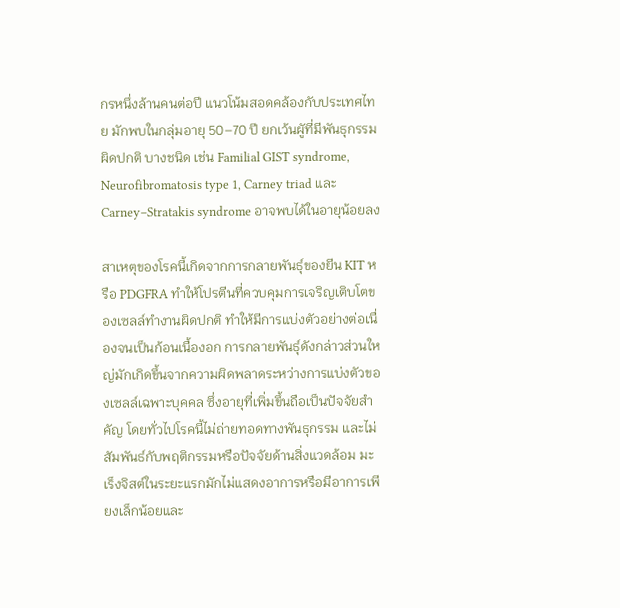กรหนึ่งล้านคนต่อปี แนวโน้มสอดคล้องกับประเทศไทย มักพบในกลุ่มอายุ 50–70 ปี ยกเว้นผูัที่มีพันธุกรรมผิดปกติ บางชนิด เช่น Familial GIST syndrome, Neurofibromatosis type 1, Carney triad และ Carney–Stratakis syndrome อาจพบได้ในอายุน้อยลง

สาเหตุของโรคนี้เกิดจากการกลายพันธุ์ของยีน KIT หรือ PDGFRA ทำให้โปรตีนที่ควบคุมการเจริญเติบโตของเซลล์ทำงานผิดปกติ ทำให้มีการแบ่งตัวอย่างต่อเนื่องจนเป็นก้อนเนื้องอก การกลายพันธุ์ดังกล่าวส่วนใหญ่มักเกิดขึ้นจากความผิดพลาดระหว่างการแบ่งตัวของเซลล์เฉพาะบุคคล ซึ่งอายุที่เพิ่มขึ้นถือเป็นปัจจัยสำคัญ โดยทั่วไปโรคนี้ไม่ถ่ายทอดทางพันธุกรรม และไม่สัมพันธ์กับพฤติกรรมหรือปัจจัยด้านสิ่งแวดล้อม มะเร็งจิสต์ในระยะแรกมักไม่แสดงอาการหรือมีอาการเพียงเล็กน้อยและ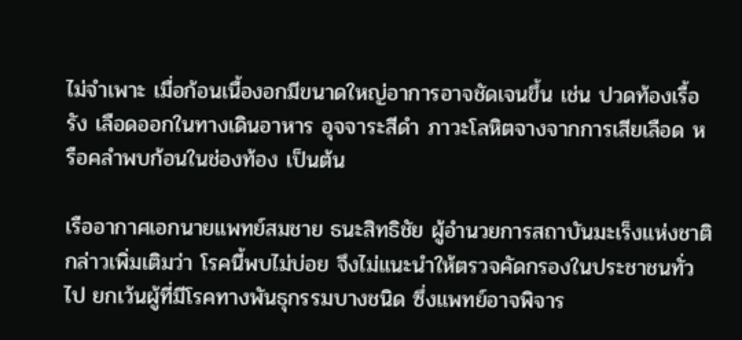ไม่จำเพาะ เมื่อก้อนเนื้องอกมีขนาดใหญ่อาการอาจชัดเจนขึ้น เช่น ปวดท้องเรื้อรัง เลือดออกในทางเดินอาหาร อุจจาระสีดำ ภาวะโลหิตจางจากการเสียเลือด หรือคลำพบก้อนในช่องท้อง เป็นต้น

เรืออากาศเอกนายแพทย์สมชาย ธนะสิทธิชัย ผู้อำนวยการสถาบันมะเร็งแห่งชาติ กล่าวเพิ่มเติมว่า โรคนี้พบไม่บ่อย จึงไม่แนะนำให้ตรวจคัดกรองในประชาชนทั่วไป ยกเว้นผู้ที่มีโรคทางพันธุกรรมบางชนิด ซึ่งแพทย์อาจพิจาร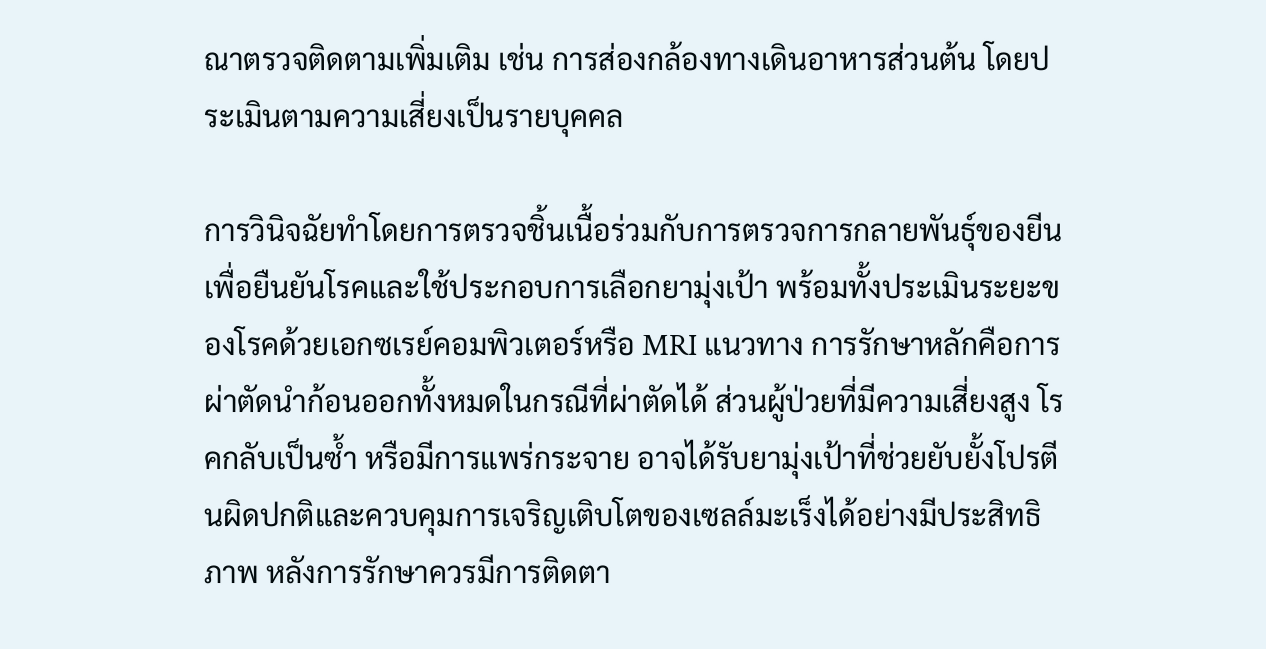ณาตรวจติดตามเพิ่มเติม เช่น การส่องกล้องทางเดินอาหารส่วนต้น โดยประเมินตามความเสี่ยงเป็นรายบุคคล

การวินิจฉัยทำโดยการตรวจชิ้นเนื้อร่วมกับการตรวจการกลายพันธุ์ของยีน เพื่อยืนยันโรคและใช้ประกอบการเลือกยามุ่งเป้า พร้อมทั้งประเมินระยะของโรคด้วยเอกซเรย์คอมพิวเตอร์หรือ MRI แนวทาง การรักษาหลักคือการผ่าตัดนำก้อนออกทั้งหมดในกรณีที่ผ่าตัดได้ ส่วนผู้ป่วยที่มีความเสี่ยงสูง โรคกลับเป็นซ้ำ หรือมีการแพร่กระจาย อาจได้รับยามุ่งเป้าที่ช่วยยับยั้งโปรตีนผิดปกติและควบคุมการเจริญเติบโตของเซลล์มะเร็งได้อย่างมีประสิทธิภาพ หลังการรักษาควรมีการติดตา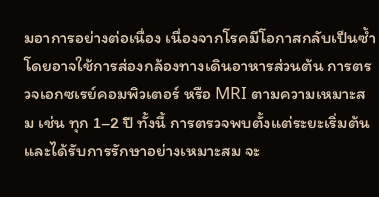มอาการอย่างต่อเนื่อง เนื่องจากโรคมีโอกาสกลับเป็นซ้ำ โดยอาจใช้การส่องกล้องทางเดินอาหารส่วนต้น การตรวจเอกซเรย์คอมพิวเตอร์ หรือ MRI ตามความเหมาะสม เช่น ทุก 1–2 ปี ทั้งนี้ การตรวจพบตั้งแต่ระยะเริ่มต้นและได้รับการรักษาอย่างเหมาะสม จะ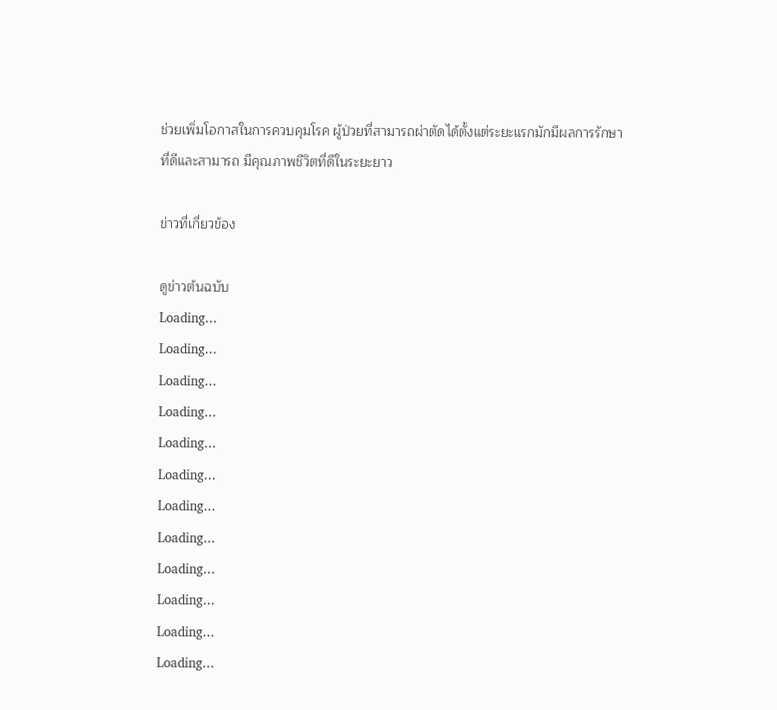ช่วยเพิ่มโอกาสในการควบคุมโรค ผู้ป่วยที่สามารถผ่าตัดได้ตั้งแต่ระยะแรกมักมีผลการรักษาที่ดีและสามารถ มีคุณภาพชีวิตที่ดีในระยะยาว

ข่าวที่เกี่ยวข้อง

ดูข่าวต้นฉบับ
Loading...
Loading...
Loading...
Loading...
Loading...
Loading...
Loading...
Loading...
Loading...
Loading...
Loading...
Loading...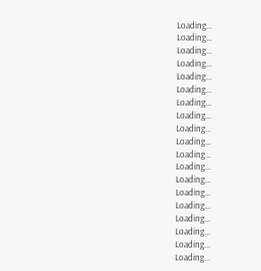Loading...
Loading...
Loading...
Loading...
Loading...
Loading...
Loading...
Loading...
Loading...
Loading...
Loading...
Loading...
Loading...
Loading...
Loading...
Loading...
Loading...
Loading...
Loading...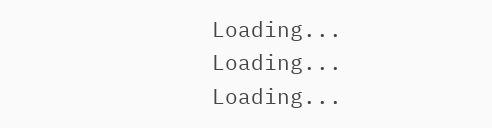Loading...
Loading...
Loading...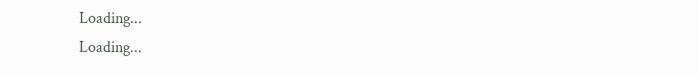Loading...
Loading...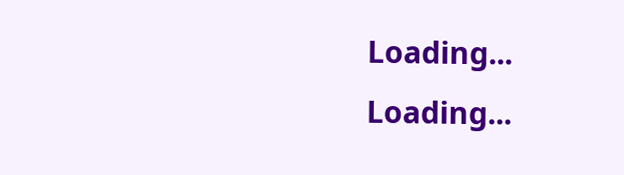Loading...
Loading...